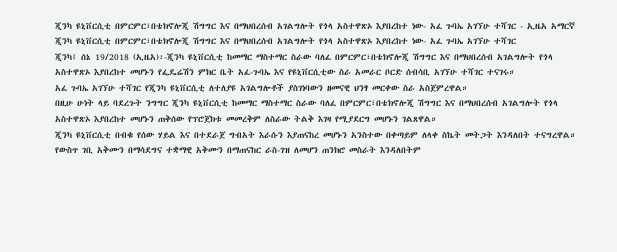ጂንካ ዩኒቨርሲቲ በምርምር፣በቴክኖሎጂ ሽግግር እና በማህበረሰብ አገልግሎት የጎላ አስተዋጽኦ እያበረከተ ነው- አፈ ጉባኤ አገኘሁ ተሻገር - ኢዜአ አማርኛ
ጂንካ ዩኒቨርሲቲ በምርምር፣በቴክኖሎጂ ሽግግር እና በማህበረሰብ አገልግሎት የጎላ አስተዋጽኦ እያበረከተ ነው- አፈ ጉባኤ አገኘሁ ተሻገር
ጂንካ፤ ሰኔ 19/2018 (ኢዜአ)፡-ጂንካ ዩኒቨርሲቲ ከመማር ማስተማር ስራው ባለፈ በምርምር፣በቴክኖሎጂ ሽግግር እና በማህበረሰብ አገልግሎት የጎላ አስተዋጽኦ እያበረከተ መሆኑን የፌዴሬሽን ምክር ቤት አፈ-ጉባኤ እና የዩኒቨርሲቲው ስራ አመራር ቦርድ ሰብሳቢ አገኘሁ ተሻገር ተናገሩ።
አፈ ጉባኤ አገኘሁ ተሻገር የጂንካ ዩኒቨርሲቲ ለተለያዩ አገልግሎቶች ያስገነባውን ዘመናዊ ህንፃ መርቀው ስራ አስጀምረዋል።
በዚሁ ሁነት ላይ ባደረጉት ንግግር ጂንካ ዩኒቨርሲቲ ከመማር ማስተማር ስራው ባለፈ በምርምር፣በቴክኖሎጂ ሽግግር እና በማህበረሰብ አገልግሎት የጎላ አስተዋጽኦ እያበረከተ መሆኑን ጠቅሰው የፕሮጀክቱ መመረቅም ለስራው ትልቅ እገዛ የሚያደርግ መሆኑን ገልጸዋል።
ጂንካ ዩኒቨርሲቲ በብቁ የሰው ሃይል እና በተደራጀ ግብአት እራሱን እያጠናከረ መሆኑን አንስተው በቀጣይም ለላቀ ስኬት መትጋት እንዳለበት ተናግረዋል።
የውስጥ ገቢ አቅሙን በማሳደግና ተቋማዊ አቅሙን በማጠናከር ራስ-ገዝ ለመሆን ጠንክሮ መስራት እንዳለበትም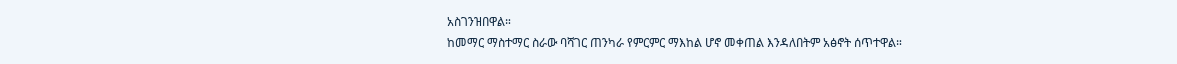አስገንዝበዋል።
ከመማር ማስተማር ስራው ባሻገር ጠንካራ የምርምር ማእከል ሆኖ መቀጠል እንዳለበትም አፅኖት ሰጥተዋል።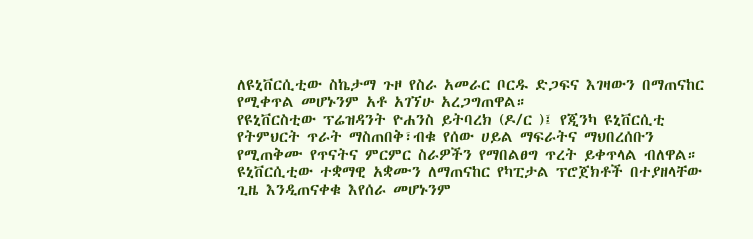ለዩኒቨርሲቲው ስኬታማ ጉዞ የስራ አመራር ቦርዱ ድጋፍና እገዛውን በማጠናከር የሚቀጥል መሆኑንም አቶ አገኘሁ አረጋግጠዋል።
የዩኒቨርስቲው ፕሬዝዳንት ዮሐንስ ይትባረክ (ዶ/ር )፤ የጂንካ ዩኒቨርሲቲ የትምህርት ጥራት ማስጠበቅ፣ብቁ የሰው ሀይል ማፍራትና ማህበረሰቡን የሚጠቅሙ የጥናትና ምርምር ስራዎችን የማበልፀግ ጥረት ይቀጥላል ብለዋል።
ዩኒቨርሲቲው ተቋማዊ አቋሙን ለማጠናከር የካፒታል ፕሮጀክቶች በተያዘላቸው ጊዜ እንዲጠናቀቁ እየሰራ መሆኑንም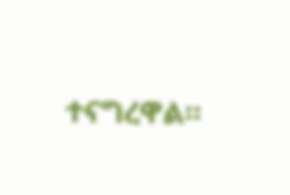ተናግረዋል።